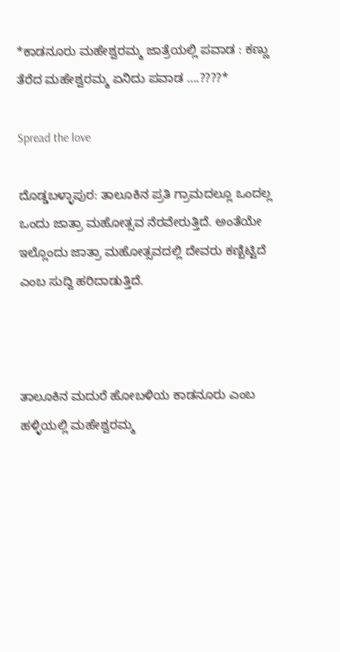*ಕಾಡನೂರು ಮಹೇಶ್ವರಮ್ಮ ಜಾತ್ರೆಯಲ್ಲಿ ಪವಾಡ : ಕಣ್ಣು ತೆರೆದ ಮಹೇಶ್ವರಮ್ಮ ಏನಿದು ಪವಾಡ ….????*

Spread the love

ದೊಡ್ಡಬಳ್ಳಾಪುರ: ತಾಲೂಕಿನ ಪ್ರತಿ ಗ್ರಾಮದಲ್ಲೂ ಒಂದಲ್ಲ ಒಂದು ಜಾತ್ರಾ ಮಹೋತ್ಸವ ನೆರವೇರುತ್ತಿದೆ. ಅಂತೆಯೇ ಇಲ್ಲೊಂದು ಜಾತ್ರಾ ಮಹೋತ್ಸವದಲ್ಲಿ ದೇವರು ಕಣ್ಬಿಟ್ಟಿದೆ ಎಂಬ ಸುದ್ದಿ ಹರಿದಾಡುತ್ತಿದೆ.



ತಾಲೂಕಿನ ಮದುರೆ ಹೋಬಳಿಯ ಕಾಡನೂರು ಎಂಬ ಹಳ್ಳಿಯಲ್ಲಿ ಮಹೇಶ್ವರಮ್ಮ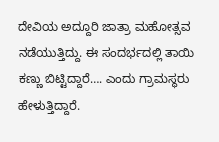ದೇವಿಯ ಅದ್ದೂರಿ ಜಾತ್ರಾ ಮಹೋತ್ಸವ ನಡೆಯುತ್ತಿದ್ದು. ಈ ಸಂದರ್ಭದಲ್ಲಿ ತಾಯಿ ಕಣ್ಣು ಬಿಟ್ಟಿದ್ದಾರೆ…. ಎಂದು ಗ್ರಾಮಸ್ಥರು ಹೇಳುತ್ತಿದ್ದಾರೆ.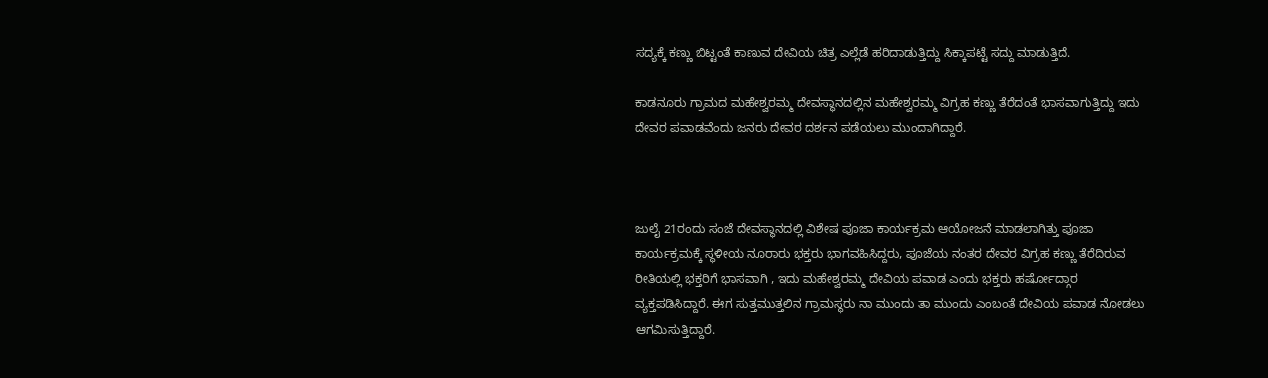ಸದ್ಯಕ್ಕೆ ಕಣ್ಣು ಬಿಟ್ಟಂತೆ ಕಾಣುವ ದೇವಿಯ ಚಿತ್ರ ಎಲ್ಲೆಡೆ ಹರಿದಾಡುತ್ತಿದ್ದು ಸಿಕ್ಕಾಪಟ್ಟೆ ಸದ್ದು ಮಾಡುತ್ತಿದೆ.

ಕಾಡನೂರು ಗ್ರಾಮದ ಮಹೇಶ್ವರಮ್ಮ ದೇವಸ್ಥಾನದಲ್ಲಿನ ಮಹೇಶ್ವರಮ್ಮ ವಿಗ್ರಹ ಕಣ್ಣು ತೆರೆದಂತೆ ಭಾಸವಾಗುತ್ತಿದ್ದು ಇದು ದೇವರ ಪವಾಡವೆಂದು ಜನರು ದೇವರ ದರ್ಶನ ಪಡೆಯಲು ಮುಂದಾಗಿದ್ದಾರೆ.



ಜುಲೈ 21ರಂದು ಸಂಜೆ ದೇವಸ್ಥಾನದಲ್ಲಿ ವಿಶೇಷ ಪೂಜಾ ಕಾರ್ಯಕ್ರಮ ಆಯೋಜನೆ ಮಾಡಲಾಗಿತ್ತು ಪೂಜಾ ಕಾರ್ಯಕ್ರಮಕ್ಕೆ ಸ್ಥಳೀಯ ನೂರಾರು ಭಕ್ತರು ಭಾಗವಹಿಸಿದ್ದರು, ಪೂಜೆಯ ನಂತರ ದೇವರ ವಿಗ್ರಹ ಕಣ್ಣು ತೆರೆದಿರುವ ರೀತಿಯಲ್ಲಿ ಭಕ್ತರಿಗೆ ಭಾಸವಾಗಿ , ಇದು ಮಹೇಶ್ವರಮ್ಮ ದೇವಿಯ ಪವಾಡ ಎಂದು ಭಕ್ತರು ಹರ್ಷೋದ್ಗಾರ ವ್ಯಕ್ತಪಡಿಸಿದ್ದಾರೆ. ಈಗ ಸುತ್ತಮುತ್ತಲಿನ ಗ್ರಾಮಸ್ಥರು ನಾ ಮುಂದು ತಾ ಮುಂದು ಎಂಬಂತೆ ದೇವಿಯ ಪವಾಡ ನೋಡಲು ಆಗಮಿಸುತ್ತಿದ್ದಾರೆ.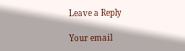Leave a Reply

Your email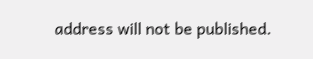address will not be published.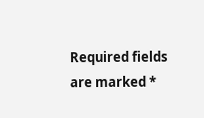Required fields are marked *